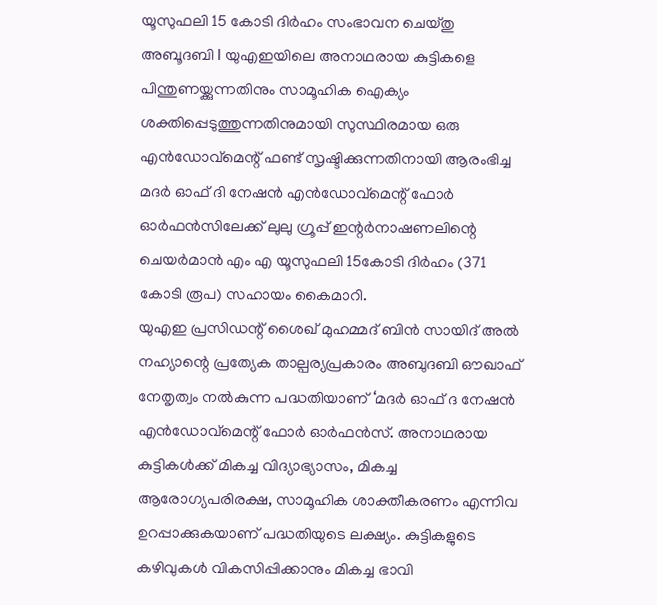യൂസുഫലി 15 കോടി ദിർഹം സംഭാവന ചെയ്തു
അബൂദബി l യുഎഇയിലെ അനാഥരായ കുട്ടികളെ പിന്തുണയ്ക്കുന്നതിനും സാമൂഹിക ഐക്യം ശക്തിപ്പെടുത്തുന്നതിനുമായി സുസ്ഥിരമായ ഒരു എൻഡോവ്മെന്റ് ഫണ്ട് സൃഷ്ടിക്കുന്നതിനായി ആരംഭിച്ച മദർ ഓഫ് ദി നേഷൻ എൻഡോവ്മെന്റ് ഫോർ ഓർഫൻസിലേക്ക് ലുലു ഗ്രൂപ്പ് ഇന്റർനാഷണലിന്റെ ചെയർമാൻ എം എ യൂസുഫലി 15കോടി ദിർഹം (371 കോടി രൂപ) സഹായം കൈമാറി.
യുഎഇ പ്രസിഡന്റ് ശൈഖ് മുഹമ്മദ് ബിൻ സായിദ് അൽ നഹ്യാന്റെ പ്രത്യേക താല്പര്യപ്രകാരം അബുദബി ഔഖാഫ് നേതൃത്വം നൽകുന്ന പദ്ധതിയാണ് ‘മദർ ഓഫ് ദ നേഷൻ എൻഡോവ്മെന്റ് ഫോർ ഓർഫൻസ്. അനാഥരായ കുട്ടികൾക്ക് മികച്ച വിദ്യാഭ്യാസം, മികച്ച ആരോഗ്യപരിരക്ഷ, സാമൂഹിക ശാക്തീകരണം എന്നിവ ഉറപ്പാക്കുകയാണ് പദ്ധതിയുടെ ലക്ഷ്യം. കുട്ടികളുടെ കഴിവുകൾ വികസിപ്പിക്കാനും മികച്ച ഭാവി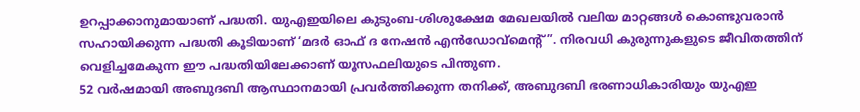ഉറപ്പാക്കാനുമായാണ് പദ്ധതി. യുഎഇയിലെ കുടുംബ-ശിശുക്ഷേമ മേഖലയിൽ വലിയ മാറ്റങ്ങൾ കൊണ്ടുവരാൻ സഹായിക്കുന്ന പദ്ധതി കൂടിയാണ് ‘മദർ ഓഫ് ദ നേഷൻ എൻഡോവ്മെന്റ്”. നിരവധി കുരുന്നുകളുടെ ജീവിതത്തിന് വെളിച്ചമേകുന്ന ഈ പദ്ധതിയിലേക്കാണ് യൂസഫലിയുടെ പിന്തുണ.
52 വർഷമായി അബുദബി ആസ്ഥാനമായി പ്രവർത്തിക്കുന്ന തനിക്ക്, അബുദബി ഭരണാധികാരിയും യുഎഇ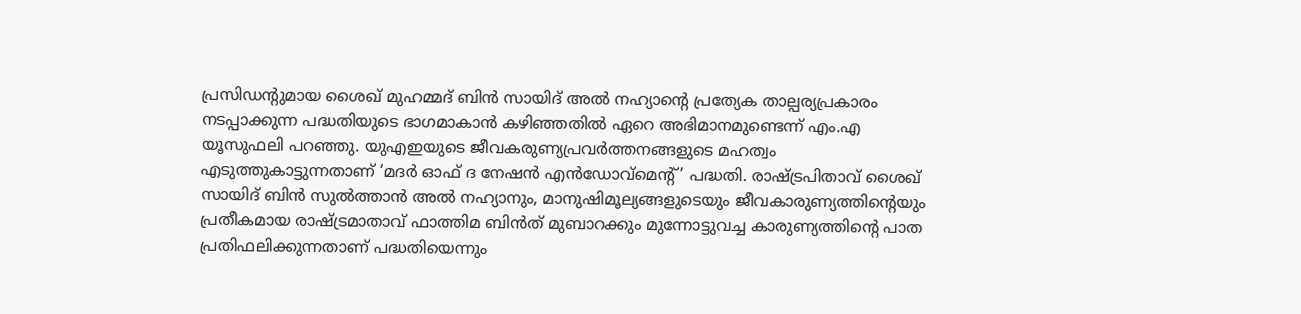പ്രസിഡൻ്റുമായ ശൈഖ് മുഹമ്മദ് ബിൻ സായിദ് അൽ നഹ്യാന്റെ പ്രത്യേക താല്പര്യപ്രകാരം നടപ്പാക്കുന്ന പദ്ധതിയുടെ ഭാഗമാകാൻ കഴിഞ്ഞതിൽ ഏറെ അഭിമാനമുണ്ടെന്ന് എം.എ യൂസുഫലി പറഞ്ഞു. യുഎഇയുടെ ജീവകരുണ്യപ്രവർത്തനങ്ങളുടെ മഹത്വം എടുത്തുകാട്ടുന്നതാണ് ‘മദർ ഓഫ് ദ നേഷൻ എൻഡോവ്മെന്റ്’ പദ്ധതി. രാഷ്ട്രപിതാവ് ശൈഖ് സായിദ് ബിൻ സുൽത്താൻ അൽ നഹ്യാനും, മാനുഷിമൂല്യങ്ങളുടെയും ജീവകാരുണ്യത്തിന്റെയും പ്രതീകമായ രാഷ്ട്രമാതാവ് ഫാത്തിമ ബിൻത് മുബാറക്കും മുന്നോട്ടുവച്ച കാരുണ്യത്തിന്റെ പാത പ്രതിഫലിക്കുന്നതാണ് പദ്ധതിയെന്നും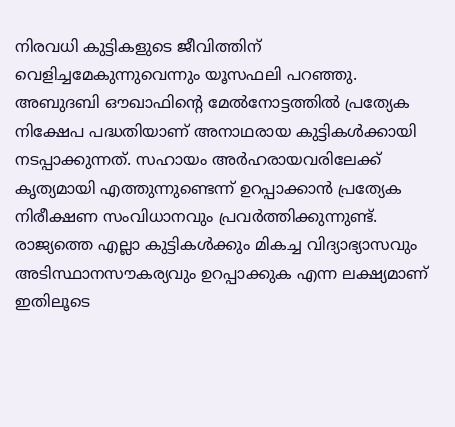നിരവധി കുട്ടികളുടെ ജീവിത്തിന് വെളിച്ചമേകുന്നുവെന്നും യൂസഫലി പറഞ്ഞു.
അബുദബി ഔഖാഫിന്റെ മേൽനോട്ടത്തിൽ പ്രത്യേക നിക്ഷേപ പദ്ധതിയാണ് അനാഥരായ കുട്ടികൾക്കായി നടപ്പാക്കുന്നത്. സഹായം അർഹരായവരിലേക്ക് കൃത്യമായി എത്തുന്നുണ്ടെന്ന് ഉറപ്പാക്കാൻ പ്രത്യേക നിരീക്ഷണ സംവിധാനവും പ്രവർത്തിക്കുന്നുണ്ട്. രാജ്യത്തെ എല്ലാ കുട്ടികൾക്കും മികച്ച വിദ്യാഭ്യാസവും അടിസ്ഥാനസൗകര്യവും ഉറപ്പാക്കുക എന്ന ലക്ഷ്യമാണ് ഇതിലൂടെ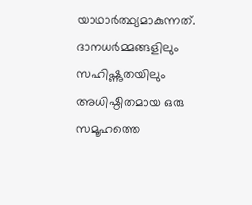യാഥാർത്ഥ്യമാകുന്നത്. ദാനധർമ്മങ്ങളിലും സഹിഷ്ണുതയിലും അധിഷ്ഠിതമായ ഒരു സമൂഹത്തെ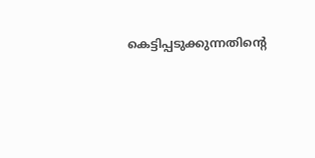കെട്ടിപ്പടുക്കുന്നതിന്റെ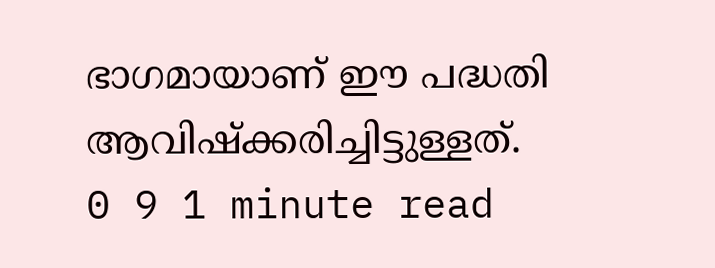ഭാഗമായാണ് ഈ പദ്ധതി ആവിഷ്ക്കരിച്ചിട്ടുള്ളത്.
0 9 1 minute read